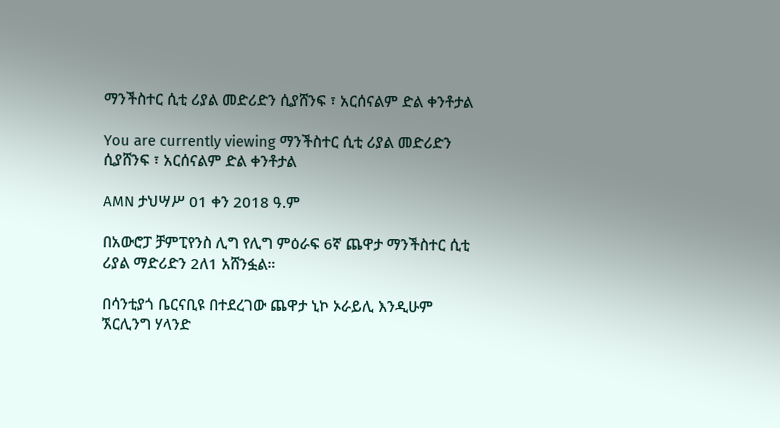ማንችስተር ሲቲ ሪያል መድሪድን ሲያሸንፍ ፣ አርሰናልም ድል ቀንቶታል

You are currently viewing ማንችስተር ሲቲ ሪያል መድሪድን ሲያሸንፍ ፣ አርሰናልም ድል ቀንቶታል

AMN ታህሣሥ 01 ቀን 2018 ዓ.ም

በአውሮፓ ቻምፒየንስ ሊግ የሊግ ምዕራፍ 6ኛ ጨዋታ ማንችስተር ሲቲ ሪያል ማድሪድን 2ለ1 አሸንፏል።

በሳንቲያጎ ቤርናቢዩ በተደረገው ጨዋታ ኒኮ ኦራይሊ እንዲሁም ኧርሊንግ ሃላንድ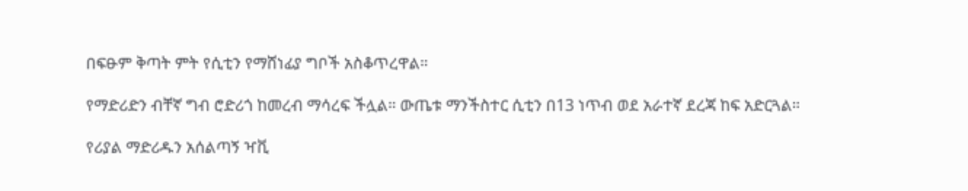በፍፁም ቅጣት ምት የሲቲን የማሸነፊያ ግቦች አስቆጥረዋል።

የማድሪድን ብቸኛ ግብ ሮድሪጎ ከመረብ ማሳረፍ ችሏል። ውጤቱ ማንችስተር ሲቲን በ13 ነጥብ ወደ አራተኛ ደረጃ ከፍ አድርጓል።

የሪያል ማድሪዱን አሰልጣኝ ዣቪ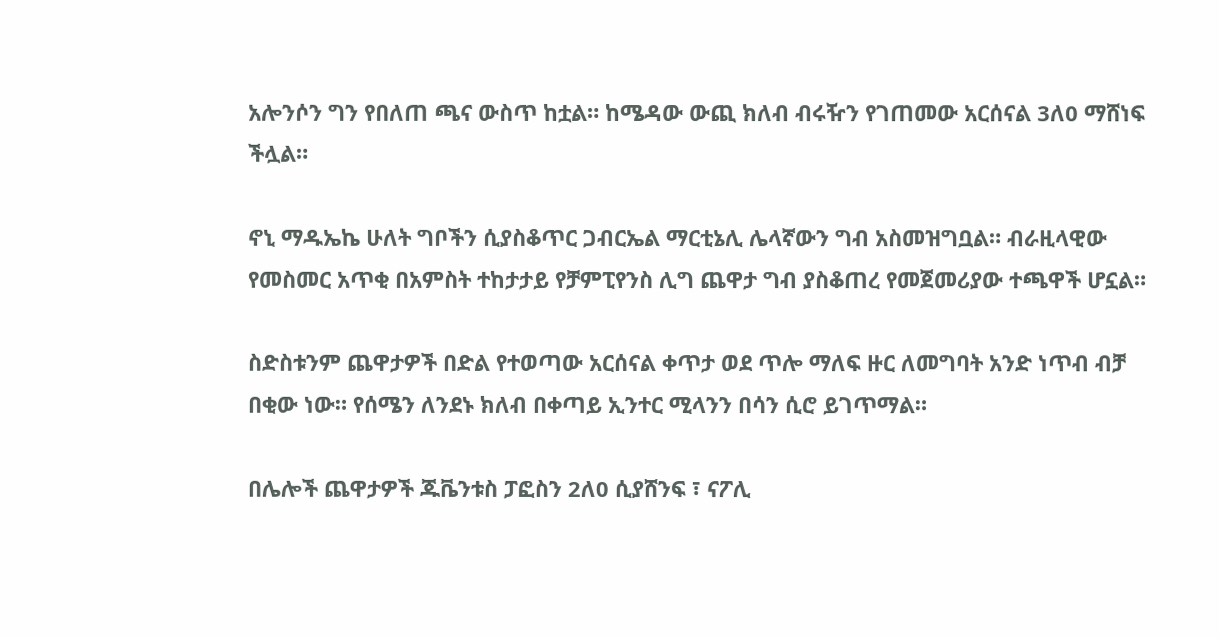አሎንሶን ግን የበለጠ ጫና ውስጥ ከቷል። ከሜዳው ውጪ ክለብ ብሩዥን የገጠመው አርሰናል 3ለ0 ማሸነፍ ችሏል።

ኖኒ ማዱኤኬ ሁለት ግቦችን ሲያስቆጥር ጋብርኤል ማርቲኔሊ ሌላኛውን ግብ አስመዝግቧል። ብራዚላዊው የመስመር አጥቂ በአምስት ተከታታይ የቻምፒየንስ ሊግ ጨዋታ ግብ ያስቆጠረ የመጀመሪያው ተጫዋች ሆኗል።

ስድስቱንም ጨዋታዎች በድል የተወጣው አርሰናል ቀጥታ ወደ ጥሎ ማለፍ ዙር ለመግባት አንድ ነጥብ ብቻ በቂው ነው። የሰሜን ለንደኑ ክለብ በቀጣይ ኢንተር ሚላንን በሳን ሲሮ ይገጥማል።

በሌሎች ጨዋታዎች ጁቬንቱስ ፓፎስን 2ለ0 ሲያሸንፍ ፣ ናፖሊ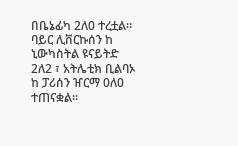በቤኔፊካ 2ለ0 ተረቷል። ባይር ሊቨርኩሰን ከ ኒውካስትል ዩናይትድ 2ለ2 ፣ አትሌቲክ ቢልባኦ ከ ፓሪሰን ዠርማ 0ለ0 ተጠናቋል።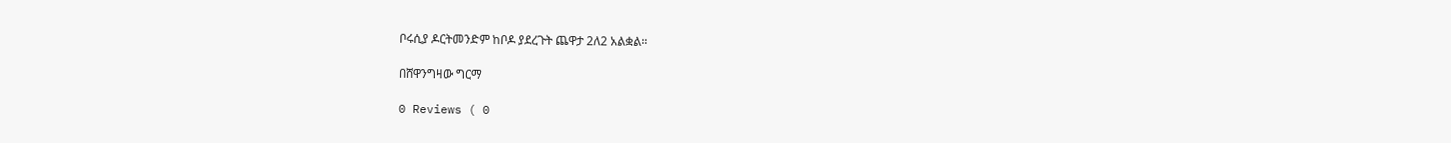ቦሩሲያ ዶርትመንድም ከቦዶ ያደረጉት ጨዋታ 2ለ2 አልቋል።

በሸዋንግዛው ግርማ

0 Reviews ( 0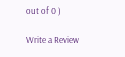out of 0 )

Write a Review